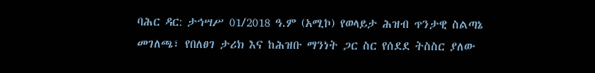ባሕር ዳር: ታኅሣሥ 01/2018 ዓ.ም (አሚኮ) የወላይታ ሕዝብ ጥንታዊ ስልጣኔ መገለጫ፣ የበለፀገ ታሪክ እና ከሕዝቡ ማንነት ጋር ስር የሰደደ ትስስር ያለው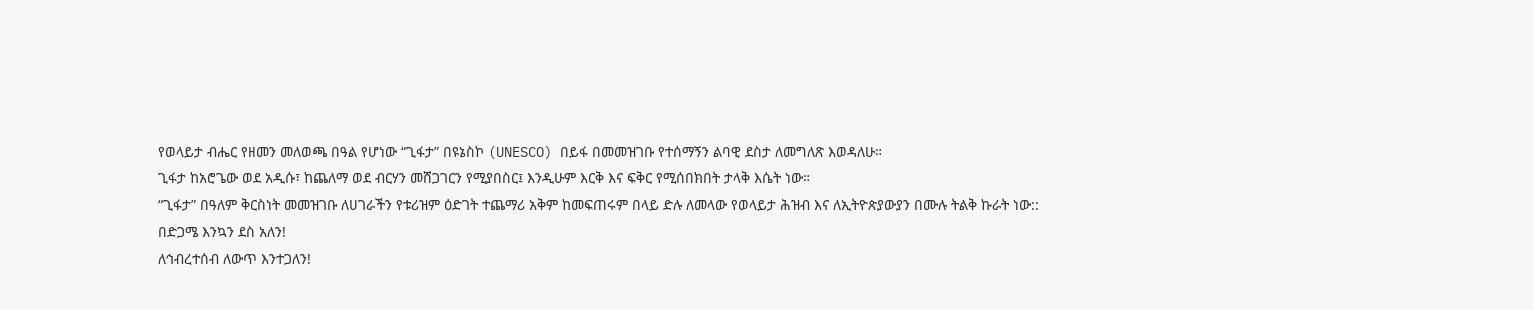የወላይታ ብሔር የዘመን መለወጫ በዓል የሆነው “ጊፋታ” በዩኔስኮ (UNESCO) በይፋ በመመዝገቡ የተሰማኝን ልባዊ ደስታ ለመግለጽ እወዳለሁ።
ጊፋታ ከአሮጌው ወደ አዲሱ፣ ከጨለማ ወደ ብርሃን መሸጋገርን የሚያበስር፤ እንዲሁም እርቅ እና ፍቅር የሚሰበክበት ታላቅ እሴት ነው።
“ጊፋታ” በዓለም ቅርስነት መመዝገቡ ለሀገራችን የቱሪዝም ዕድገት ተጨማሪ አቅም ከመፍጠሩም በላይ ድሉ ለመላው የወላይታ ሕዝብ እና ለኢትዮጵያውያን በሙሉ ትልቅ ኩራት ነው::
በድጋሜ እንኳን ደስ አለን!
ለኅብረተሰብ ለውጥ እንተጋለን!